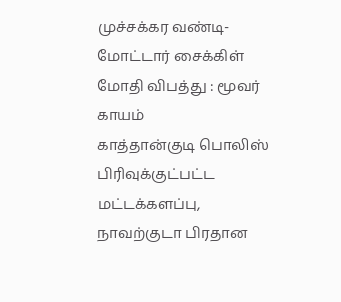முச்சக்கர வண்டி- மோட்டார் சைக்கிள் மோதி விபத்து : மூவர் காயம்
காத்தான்குடி பொலிஸ் பிரிவுக்குட்பட்ட மட்டக்களப்பு, நாவற்குடா பிரதான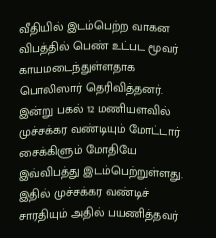வீதியில் இடம்பெற்ற வாகன விபத்தில் பெண் உட்பட மூவர் காயமடைந்துள்ளதாக பொலிஸார் தெரிவித்தனர்.
இன்று பகல் 12 மணியளவில் முச்சக்கர வண்டியும் மோட்டார் சைக்கிளும் மோதியே இவ்விபத்து இடம்பெற்றுள்ளது. இதில் முச்சக்கர வண்டிச் சாரதியும் அதில் பயணித்தவர்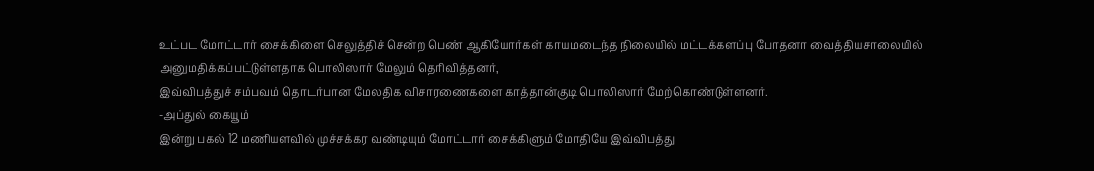உட்பட மோட்டார் சைக்கிளை செலுத்திச் சென்ற பெண் ஆகியோர்கள் காயமடைந்த நிலையில் மட்டக்களப்பு போதனா வைத்தியசாலையில் அனுமதிக்கப்பட்டுள்ளதாக பொலிஸார் மேலும் தெரிவித்தனர்,
இவ்விபத்துச் சம்பவம் தொடர்பான மேலதிக விசாரணைகளை காத்தான்குடி பொலிஸார் மேற்கொண்டுள்ளனர்.
-அப்துல் கையூம்
இன்று பகல் 12 மணியளவில் முச்சக்கர வண்டியும் மோட்டார் சைக்கிளும் மோதியே இவ்விபத்து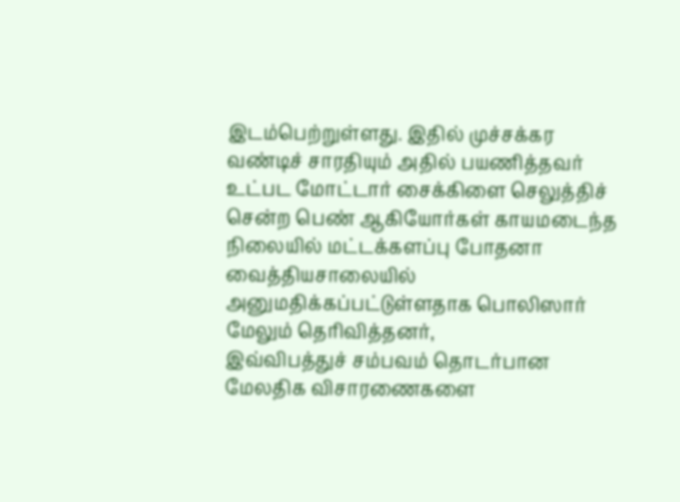இடம்பெற்றுள்ளது. இதில் முச்சக்கர வண்டிச் சாரதியும் அதில் பயணித்தவர் உட்பட மோட்டார் சைக்கிளை செலுத்திச் சென்ற பெண் ஆகியோர்கள் காயமடைந்த நிலையில் மட்டக்களப்பு போதனா வைத்தியசாலையில் அனுமதிக்கப்பட்டுள்ளதாக பொலிஸார் மேலும் தெரிவித்தனர்,
இவ்விபத்துச் சம்பவம் தொடர்பான மேலதிக விசாரணைகளை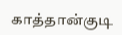காத்தான்குடி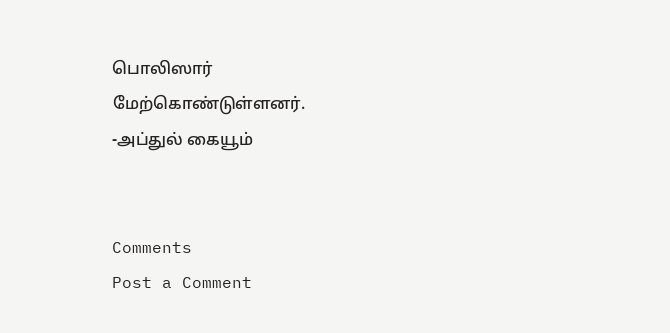பொலிஸார் மேற்கொண்டுள்ளனர்.
-அப்துல் கையூம்


Comments
Post a Comment